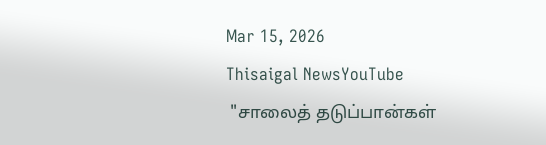Mar 15, 2026
Thisaigal NewsYouTube
 "சாலைத் தடுப்பான்கள்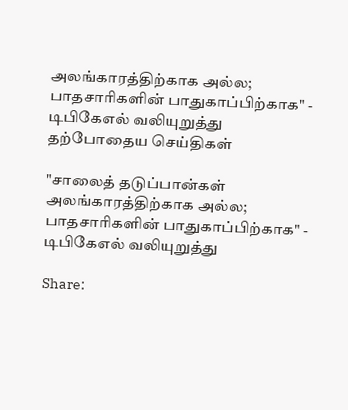அலங்காரத்திற்காக அல்ல; பாதசாரிகளின் பாதுகாப்பிற்காக" - டிபிகேஎல் வலியுறுத்து
தற்போதைய செய்திகள்

"சாலைத் தடுப்பான்கள் அலங்காரத்திற்காக அல்ல; பாதசாரிகளின் பாதுகாப்பிற்காக" - டிபிகேஎல் வலியுறுத்து

Share: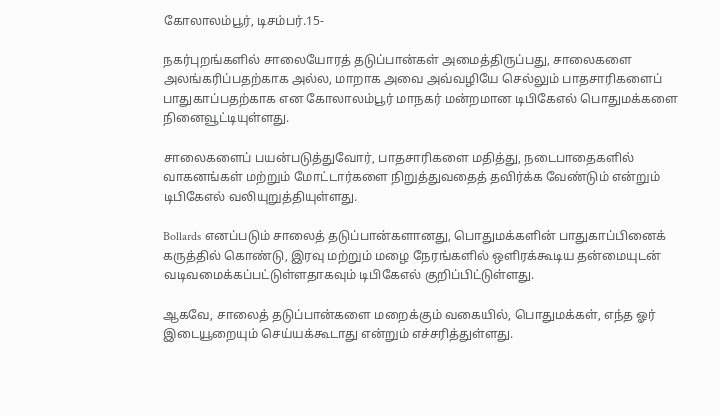கோலாலம்பூர், டிசம்பர்.15-

நகர்புறங்களில் சாலையோரத் தடுப்பான்கள் அமைத்திருப்பது, சாலைகளை அலங்கரிப்பதற்காக அல்ல, மாறாக அவை அவ்வழியே செல்லும் பாதசாரிகளைப் பாதுகாப்பதற்காக என கோலாலம்பூர் மாநகர் மன்றமான டிபிகேஎல் பொதுமக்களை நினைவூட்டியுள்ளது.

சாலைகளைப் பயன்படுத்துவோர், பாதசாரிகளை மதித்து, நடைபாதைகளில் வாகனங்கள் மற்றும் மோட்டார்களை நிறுத்துவதைத் தவிர்க்க வேண்டும் என்றும் டிபிகேஎல் வலியுறுத்தியுள்ளது.

Bollards எனப்படும் சாலைத் தடுப்பான்களானது, பொதுமக்களின் பாதுகாப்பினைக் கருத்தில் கொண்டு, இரவு மற்றும் மழை நேரங்களில் ஒளிரக்கூடிய தன்மையுடன் வடிவமைக்கப்பட்டுள்ளதாகவும் டிபிகேஎல் குறிப்பிட்டுள்ளது.

ஆகவே, சாலைத் தடுப்பான்களை மறைக்கும் வகையில், பொதுமக்கள், எந்த ஓர் இடையூறையும் செய்யக்கூடாது என்றும் எச்சரித்துள்ளது.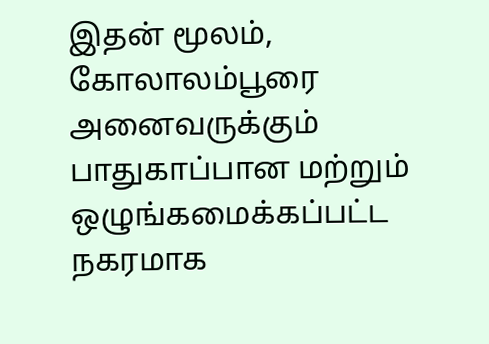இதன் மூலம், கோலாலம்பூரை அனைவருக்கும் பாதுகாப்பான மற்றும் ஒழுங்கமைக்கப்பட்ட நகரமாக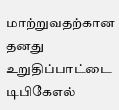மாற்றுவதற்கான தனது உறுதிப்பாட்டை டிபிகேஎல்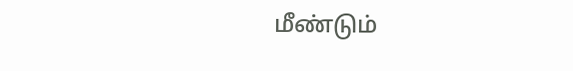மீண்டும்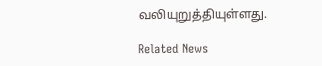வலியுறுத்தியுள்ளது.

Related News